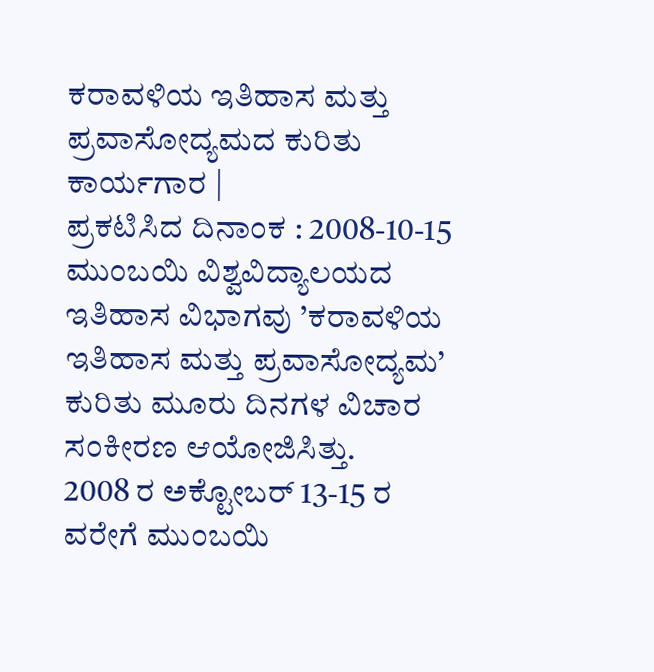ಕರಾವಳಿಯ ಇತಿಹಾಸ ಮತ್ತು ಪ್ರವಾಸೋದ್ಯಮದ ಕುರಿತು ಕಾರ್ಯಗಾರ |
ಪ್ರಕಟಿಸಿದ ದಿನಾಂಕ : 2008-10-15
ಮುಂಬಯಿ ವಿಶ್ವವಿದ್ಯಾಲಯದ ಇತಿಹಾಸ ವಿಭಾಗವು ’ಕರಾವಳಿಯ ಇತಿಹಾಸ ಮತ್ತು ಪ್ರವಾಸೋದ್ಯಮ’ ಕುರಿತು ಮೂರು ದಿನಗಳ ವಿಚಾರ ಸಂಕೀರಣ ಆಯೋಜಿಸಿತ್ತು.
2008 ರ ಅಕ್ಟೋಬರ್ 13-15 ರ ವರೇಗೆ ಮುಂಬಯಿ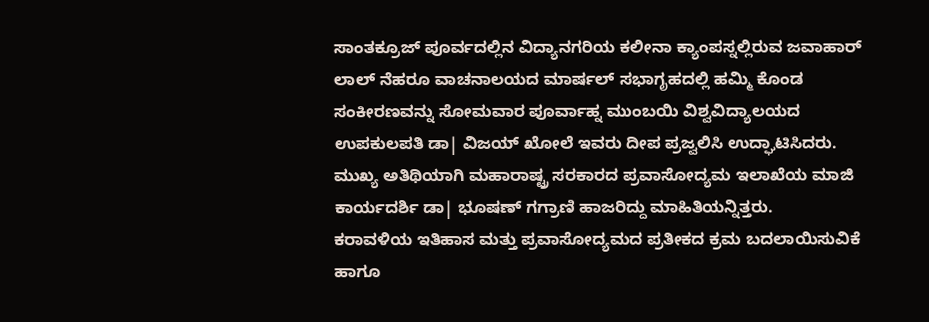ಸಾಂತಕ್ರೂಜ್ ಪೂರ್ವದಲ್ಲಿನ ವಿದ್ಯಾನಗರಿಯ ಕಲೀನಾ ಕ್ಯಾಂಪಸ್ನಲ್ಲಿರುವ ಜವಾಹಾರ್ ಲಾಲ್ ನೆಹರೂ ವಾಚನಾಲಯದ ಮಾರ್ಷಲ್ ಸಭಾಗೃಹದಲ್ಲಿ ಹಮ್ಮಿ ಕೊಂಡ ಸಂಕೀರಣವನ್ನು ಸೋಮವಾರ ಪೂರ್ವಾಹ್ನ ಮುಂಬಯಿ ವಿಶ್ವವಿದ್ಯಾಲಯದ ಉಪಕುಲಪತಿ ಡಾ| ವಿಜಯ್ ಖೋಲೆ ಇವರು ದೀಪ ಪ್ರಜ್ವಲಿಸಿ ಉದ್ಘಾಟಿಸಿದರು.
ಮುಖ್ಯ ಅತಿಥಿಯಾಗಿ ಮಹಾರಾಷ್ಟ್ರ ಸರಕಾರದ ಪ್ರವಾಸೋದ್ಯಮ ಇಲಾಖೆಯ ಮಾಜಿ ಕಾರ್ಯದರ್ಶಿ ಡಾ| ಭೂಷಣ್ ಗಗ್ರಾಣಿ ಹಾಜರಿದ್ದು ಮಾಹಿತಿಯನ್ನಿತ್ತರು.
ಕರಾವಳಿಯ ಇತಿಹಾಸ ಮತ್ತು ಪ್ರವಾಸೋದ್ಯಮದ ಪ್ರತೀಕದ ಕ್ರಮ ಬದಲಾಯಿಸುವಿಕೆ ಹಾಗೂ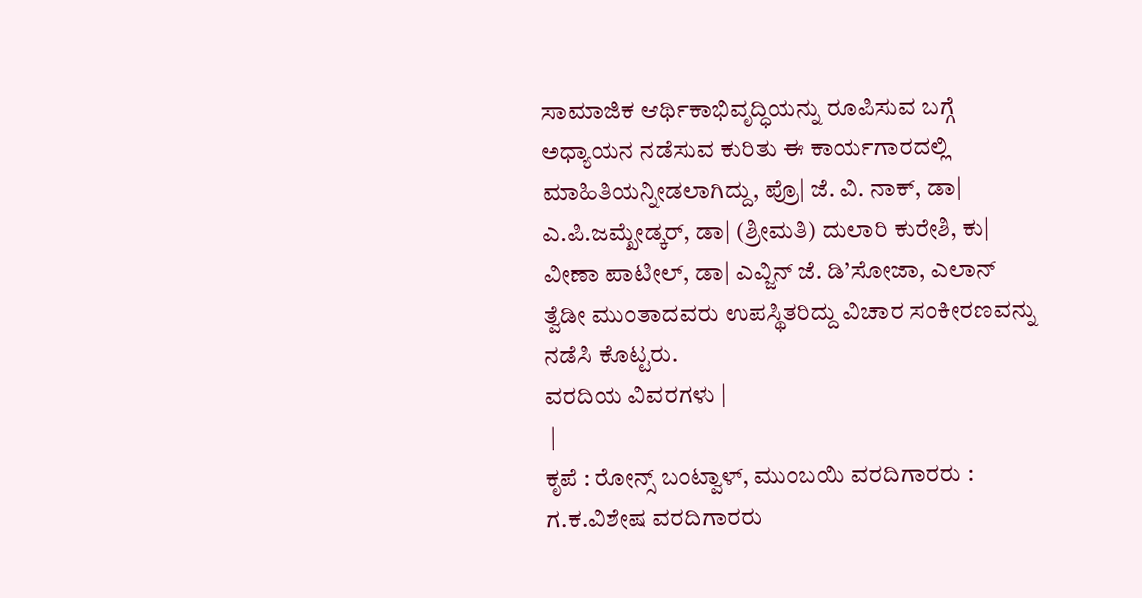ಸಾಮಾಜಿಕ ಆರ್ಥಿಕಾಭಿವೃದ್ಧಿಯನ್ನು ರೂಪಿಸುವ ಬಗ್ಗೆ ಅಧ್ಯಾಯನ ನಡೆಸುವ ಕುರಿತು ಈ ಕಾರ್ಯಗಾರದಲ್ಲಿ ಮಾಹಿತಿಯನ್ನೀಡಲಾಗಿದ್ದು, ಪ್ರೊ| ಜೆ. ವಿ. ನಾಕ್, ಡಾ| ಎ.ಪಿ.ಜಮ್ಖೇಡ್ಕರ್, ಡಾ| (ಶ್ರೀಮತಿ) ದುಲಾರಿ ಕುರೇಶಿ, ಕು| ವೀಣಾ ಪಾಟೀಲ್, ಡಾ| ಎವ್ಜಿನ್ ಜೆ. ಡಿ’ಸೋಜಾ, ಎಲಾನ್ ತ್ವೆಡೀ ಮುಂತಾದವರು ಉಪಸ್ಥಿತರಿದ್ದು ವಿಚಾರ ಸಂಕೀರಣವನ್ನು ನಡೆಸಿ ಕೊಟ್ಟರು.
ವರದಿಯ ವಿವರಗಳು |
 |
ಕೃಪೆ : ರೋನ್ಸ್ ಬಂಟ್ವಾಳ್, ಮುಂಬಯಿ ವರದಿಗಾರರು : ಗ.ಕ.ವಿಶೇಷ ವರದಿಗಾರರು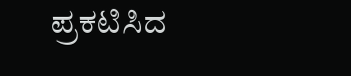ಪ್ರಕಟಿಸಿದ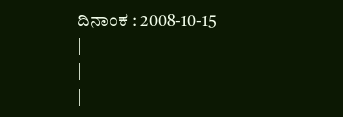ದಿನಾಂಕ : 2008-10-15
|
|
|